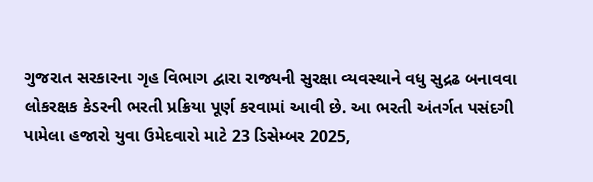ગુજરાત સરકારના ગૃહ વિભાગ દ્વારા રાજ્યની સુરક્ષા વ્યવસ્થાને વધુ સુદ્રઢ બનાવવા લોકરક્ષક કેડરની ભરતી પ્રક્રિયા પૂર્ણ કરવામાં આવી છે. આ ભરતી અંતર્ગત પસંદગી પામેલા હજારો યુવા ઉમેદવારો માટે 23 ડિસેમ્બર 2025,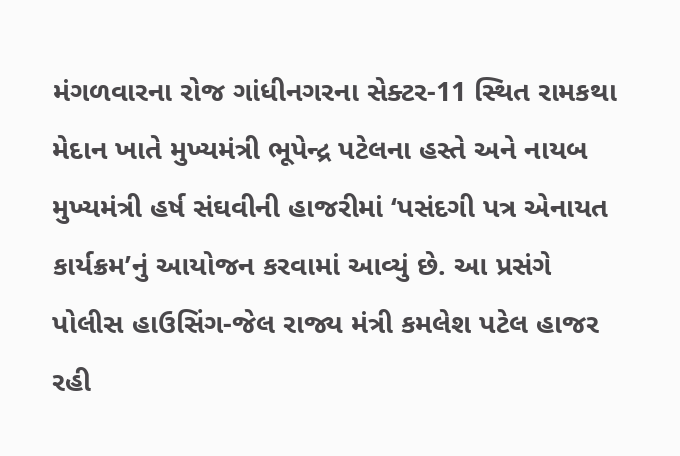મંગળવારના રોજ ગાંધીનગરના સેક્ટર-11 સ્થિત રામકથા મેદાન ખાતે મુખ્યમંત્રી ભૂપેન્દ્ર પટેલના હસ્તે અને નાયબ મુખ્યમંત્રી હર્ષ સંઘવીની હાજરીમાં ‘પસંદગી પત્ર એનાયત કાર્યક્રમ’નું આયોજન કરવામાં આવ્યું છે. આ પ્રસંગે પોલીસ હાઉસિંગ-જેલ રાજ્ય મંત્રી કમલેશ પટેલ હાજર રહી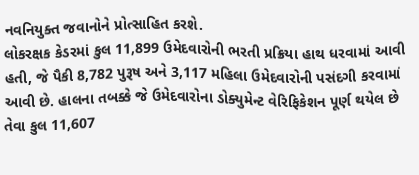નવનિયુક્ત જવાનોને પ્રોત્સાહિત કરશે.
લોકરક્ષક કેડરમાં કુલ 11,899 ઉમેદવારોની ભરતી પ્રક્રિયા હાથ ધરવામાં આવી હતી, જે પૈકી 8,782 પુરૂષ અને 3,117 મહિલા ઉમેદવારોની પસંદગી કરવામાં આવી છે. હાલના તબક્કે જે ઉમેદવારોના ડોક્યુમેન્ટ વેરિફિકેશન પૂર્ણ થયેલ છે તેવા કુલ 11,607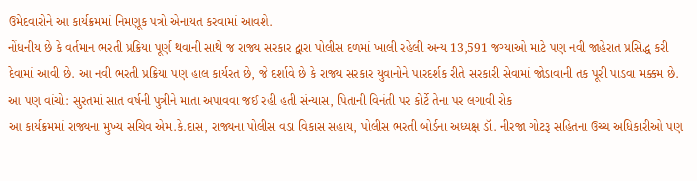ઉમેદવારોને આ કાર્યક્રમમાં નિમણૂક પત્રો એનાયત કરવામાં આવશે.
નોંધનીય છે કે વર્તમાન ભરતી પ્રક્રિયા પૂર્ણ થવાની સાથે જ રાજ્ય સરકાર દ્વારા પોલીસ દળમાં ખાલી રહેલી અન્ય 13,591 જગ્યાઓ માટે પણ નવી જાહેરાત પ્રસિદ્ધ કરી દેવામાં આવી છે. આ નવી ભરતી પ્રક્રિયા પણ હાલ કાર્યરત છે, જે દર્શાવે છે કે રાજ્ય સરકાર યુવાનોને પારદર્શક રીતે સરકારી સેવામાં જોડાવાની તક પૂરી પાડવા મક્કમ છે.
આ પણ વાંચો: સુરતમાં સાત વર્ષની પુત્રીને માતા અપાવવા જઈ રહી હતી સંન્યાસ, પિતાની વિનંતી પર કોર્ટે તેના પર લગાવી રોક
આ કાર્યક્રમમાં રાજ્યના મુખ્ય સચિવ એમ.કે.દાસ, રાજ્યના પોલીસ વડા વિકાસ સહાય, પોલીસ ભરતી બોર્ડના અધ્યક્ષ ડૉ. નીરજા ગોટરૂ સહિતના ઉચ્ચ અધિકારીઓ પણ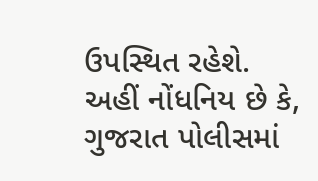ઉપસ્થિત રહેશે.
અહીં નોંધનિય છે કે, ગુજરાત પોલીસમાં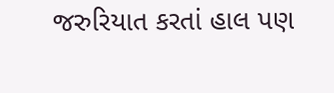જરુરિયાત કરતાં હાલ પણ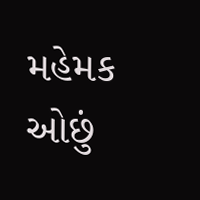મહેમક ઓછું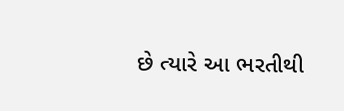છે ત્યારે આ ભરતીથી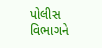પોલીસ વિભાગને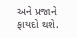અને પ્રજાને ફાયદો થશે.